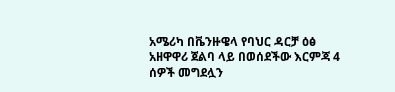አሜሪካ በቬንዙዌላ የባህር ዳርቻ ዕፅ አዘዋዋሪ ጀልባ ላይ በወሰደችው እርምጃ 4 ሰዎች መግደሏን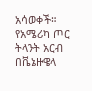አሳወቀች።
የአሜሪካ ጦር ትላንት አርብ በቬኔዙዌላ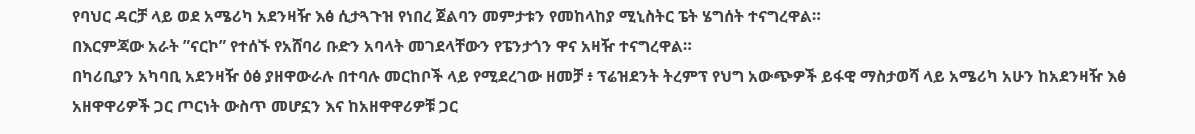የባህር ዳርቻ ላይ ወደ አሜሪካ አደንዛዥ እፅ ሲታጓጉዝ የነበረ ጀልባን መምታቱን የመከላከያ ሚኒስትር ፔት ሄግሰት ተናግረዋል።
በእርምጃው አራት ”ናርኮ” የተሰኙ የአሸባሪ ቡድን አባላት መገደላቸውን የፔንታጎን ዋና አዛዥ ተናግረዋል።
በካሪቢያን አካባቢ አደንዛዥ ዕፅ ያዘዋውራሉ በተባሉ መርከቦች ላይ የሚደረገው ዘመቻ ፥ ፕሬዝደንት ትረምፕ የህግ አውጭዎች ይፋዊ ማስታወሻ ላይ አሜሪካ አሁን ከአደንዛዥ እፅ አዘዋዋሪዎች ጋር ጦርነት ውስጥ መሆኗን እና ከአዘዋዋሪዎቹ ጋር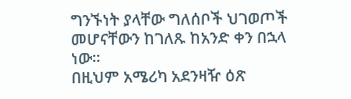ግንኙነት ያላቸው ግለሰቦች ህገወጦች መሆናቸውን ከገለጹ ከአንድ ቀን በኋላ ነው።
በዚህም አሜሪካ አደንዛዥ ዕጽ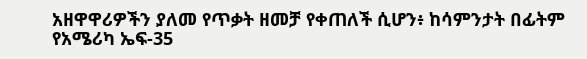አዘዋዋሪዎችን ያለመ የጥቃት ዘመቻ የቀጠለች ሲሆን፥ ከሳምንታት በፊትም የአሜሪካ ኤፍ-35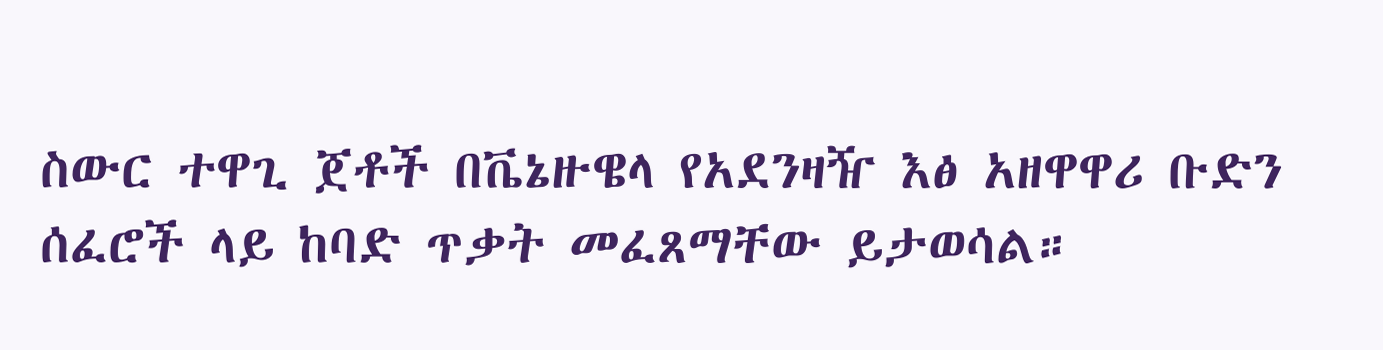ስውር ተዋጊ ጀቶች በቬኔዙዌላ የአደንዛዥ እፅ አዘዋዋሪ ቡድን ሰፈሮች ላይ ከባድ ጥቃት መፈጸማቸው ይታወሳል።